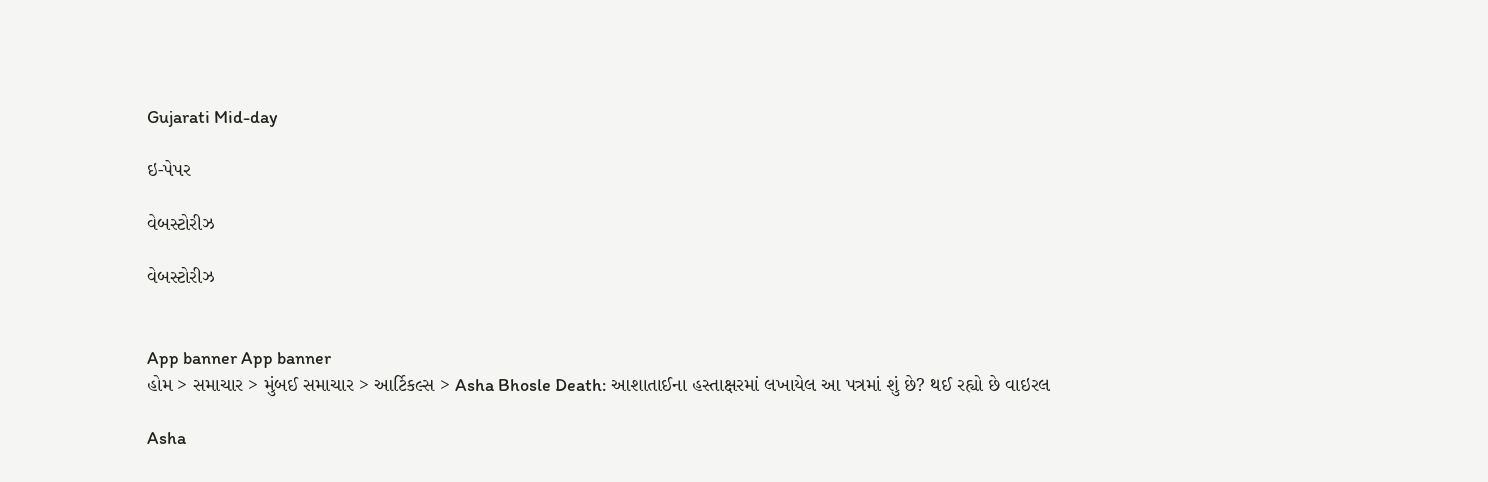Gujarati Mid-day

ઇ-પેપર

વેબસ્ટોરીઝ

વેબસ્ટોરીઝ


App banner App banner
હોમ > સમાચાર > મુંબઈ સમાચાર > આર્ટિકલ્સ > Asha Bhosle Death: આશાતાઈના હસ્તાક્ષરમાં લખાયેલ આ પત્રમાં શું છે? થઈ રહ્યો છે વાઇરલ

Asha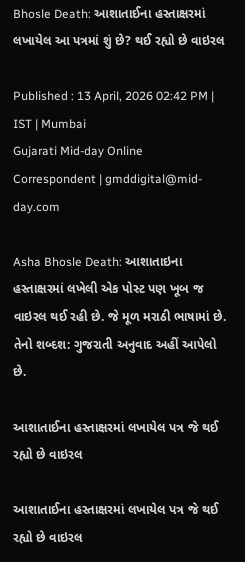Bhosle Death: આશાતાઈના હસ્તાક્ષરમાં લખાયેલ આ પત્રમાં શું છે? થઈ રહ્યો છે વાઇરલ

Published : 13 April, 2026 02:42 PM | IST | Mumbai
Gujarati Mid-day Online Correspondent | gmddigital@mid-day.com

Asha Bhosle Death: આશાતાઇના હસ્તાક્ષરમાં લખેલી એક પોસ્ટ પણ ખૂબ જ વાઇરલ થઈ રહી છે. જે મૂળ મરાઠી ભાષામાં છે. તેનો શબ્દશ: ગુજરાતી અનુવાદ અહીં આપેલો છે.

આશાતાઈના હસ્તાક્ષરમાં લખાયેલ પત્ર જે થઈ રહ્યો છે વાઇરલ

આશાતાઈના હસ્તાક્ષરમાં લખાયેલ પત્ર જે થઈ રહ્યો છે વાઇરલ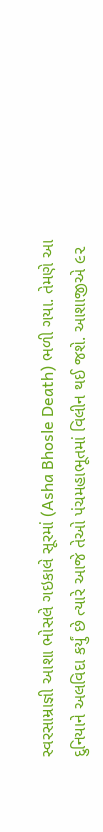સ્વરસામ્રાજ્ઞી આશા ભોસલે ગઇકાલે સૂરમાં (Asha Bhosle Death) ભળી ગયા. તેમણે આ દુનિયાને અલવિદા કર્યું છે ત્યારે આજે તેઓ પંચમહાભૂતમાં વિલીન થઈ જશે. આશાજીએ ૯૨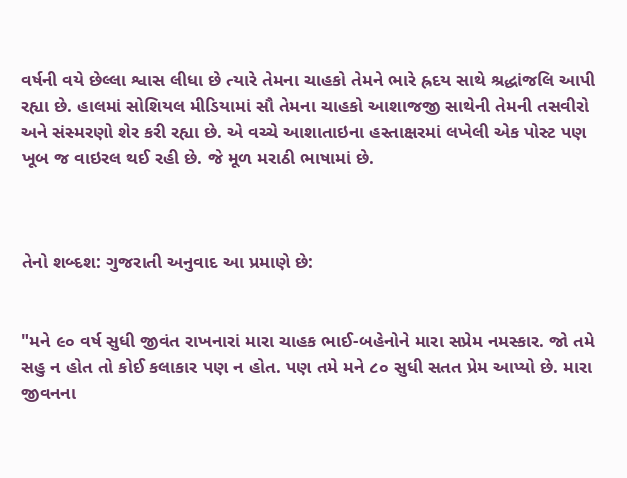વર્ષની વયે છેલ્લા શ્વાસ લીધા છે ત્યારે તેમના ચાહકો તેમને ભારે હ્રદય સાથે શ્રદ્ધાંજલિ આપી રહ્યા છે. હાલમાં સોશિયલ મીડિયામાં સૌ તેમના ચાહકો આશાજજી સાથેની તેમની તસવીરો અને સંસ્મરણો શેર કરી રહ્યા છે. એ વચ્ચે આશાતાઇના હસ્તાક્ષરમાં લખેલી એક પોસ્ટ પણ ખૂબ જ વાઇરલ થઈ રહી છે. જે મૂળ મરાઠી ભાષામાં છે.



તેનો શબ્દશ: ગુજરાતી અનુવાદ આ પ્રમાણે છે:


"મને ૯૦ વર્ષ સુધી જીવંત રાખનારાં મારા ચાહક ભાઈ-બહેનોને મારા સપ્રેમ નમસ્કાર. જો તમે સહુ ન હોત તો કોઈ કલાકાર પણ ન હોત. પણ તમે મને ૮૦ સુધી સતત પ્રેમ આપ્યો છે. મારા જીવનના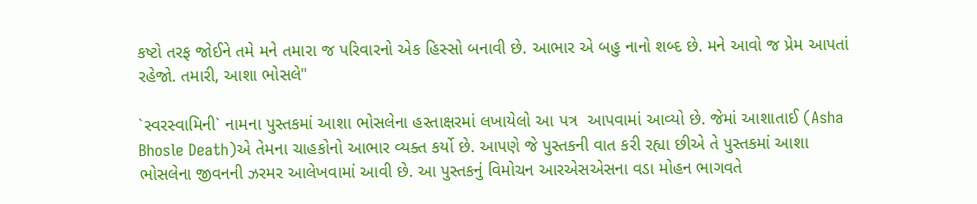કષ્ટો તરફ જોઈને તમે મને તમારા જ પરિવારનો એક હિસ્સો બનાવી છે. આભાર એ બહુ નાનો શબ્દ છે. મને આવો જ પ્રેમ આપતાં રહેજો. તમારી, આશા ભોસલે"

`સ્વરસ્વામિની` નામના પુસ્તકમાં આશા ભોસલેના હસ્તાક્ષરમાં લખાયેલો આ પત્ર  આપવામાં આવ્યો છે. જેમાં આશાતાઈ (Asha Bhosle Death)એ તેમના ચાહકોનો આભાર વ્યક્ત કર્યો છે. આપણે જે પુસ્તકની વાત કરી રહ્યા છીએ તે પુસ્તકમાં આશા ભોસલેના જીવનની ઝરમર આલેખવામાં આવી છે. આ પુસ્તકનું વિમોચન આરએસએસના વડા મોહન ભાગવતે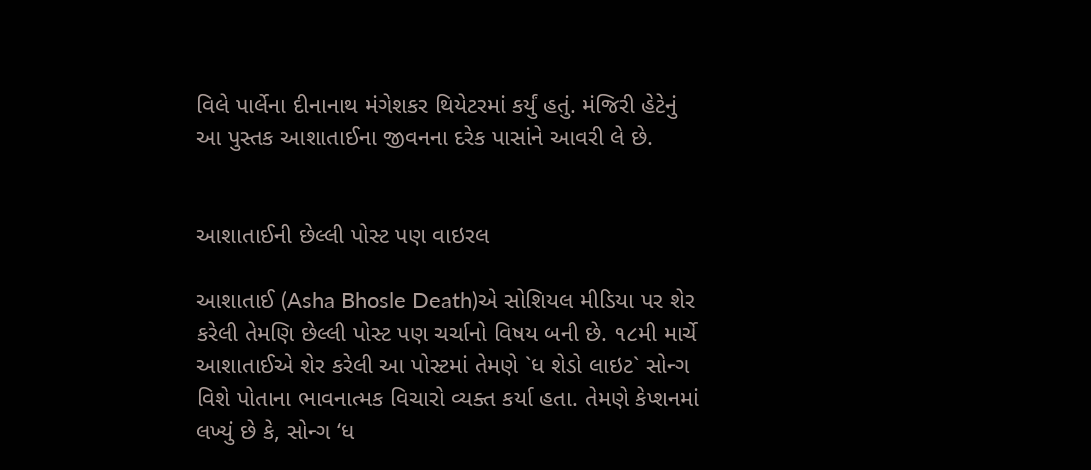વિલે પાર્લેના દીનાનાથ મંગેશકર થિયેટરમાં કર્યું હતું. મંજિરી હેટેનું આ પુસ્તક આશાતાઈના જીવનના દરેક પાસાંને આવરી લે છે.


આશાતાઈની છેલ્લી પોસ્ટ પણ વાઇરલ

આશાતાઈ (Asha Bhosle Death)એ સોશિયલ મીડિયા પર શેર કરેલી તેમણિ છેલ્લી પોસ્ટ પણ ચર્ચાનો વિષય બની છે. ૧૮મી માર્ચે આશાતાઈએ શેર કરેલી આ પોસ્ટમાં તેમણે `ધ શેડો લાઇટ` સોન્ગ વિશે પોતાના ભાવનાત્મક વિચારો વ્યક્ત કર્યા હતા. તેમણે કેપ્શનમાં લખ્યું છે કે, સોન્ગ ‘ધ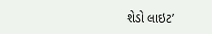શેડો લાઇટ’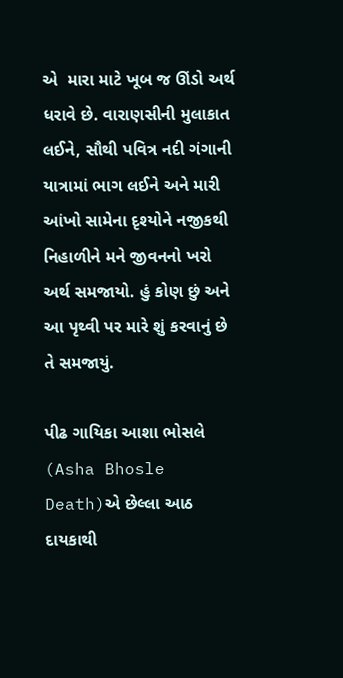એ  મારા માટે ખૂબ જ ઊંડો અર્થ ધરાવે છે. વારાણસીની મુલાકાત લઈને, સૌથી પવિત્ર નદી ગંગાની યાત્રામાં ભાગ લઈને અને મારી આંખો સામેના દૃશ્યોને નજીકથી નિહાળીને મને જીવનનો ખરો અર્થ સમજાયો. હું કોણ છું અને આ પૃથ્વી પર મારે શું કરવાનું છે તે સમજાયું.

પીઢ ગાયિકા આશા ભોસલે (Asha Bhosle Death)એ છેલ્લા આઠ દાયકાથી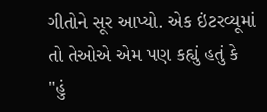ગીતોને સૂર આપ્યો. એક ઇંટરવ્યૂમાં તો તેઓએ એમ પણ કહ્યું હતું કે "હું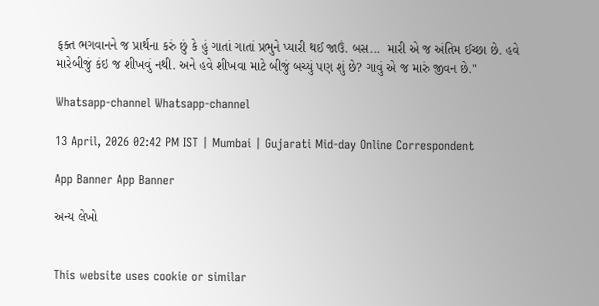ફક્ત ભગવાનને જ પ્રાર્થના કરું છું કે હું ગાતાં ગાતાં પ્રભુને પ્યારી થઈ જાઉં. બસ...  મારી એ જ અંતિમ ઈચ્છા છે. હવે મારેબીજું કંઇ જ શીખવું નથી. અને હવે શીખવા માટે બીજું બચ્યું પણ શું છે? ગાવું એ જ મારું જીવન છે."

Whatsapp-channel Whatsapp-channel

13 April, 2026 02:42 PM IST | Mumbai | Gujarati Mid-day Online Correspondent

App Banner App Banner

અન્ય લેખો


This website uses cookie or similar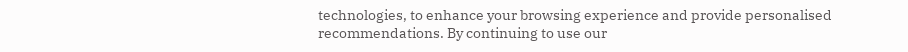technologies, to enhance your browsing experience and provide personalised recommendations. By continuing to use our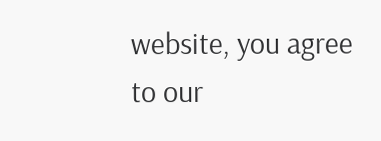website, you agree to our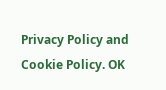Privacy Policy and Cookie Policy. OK